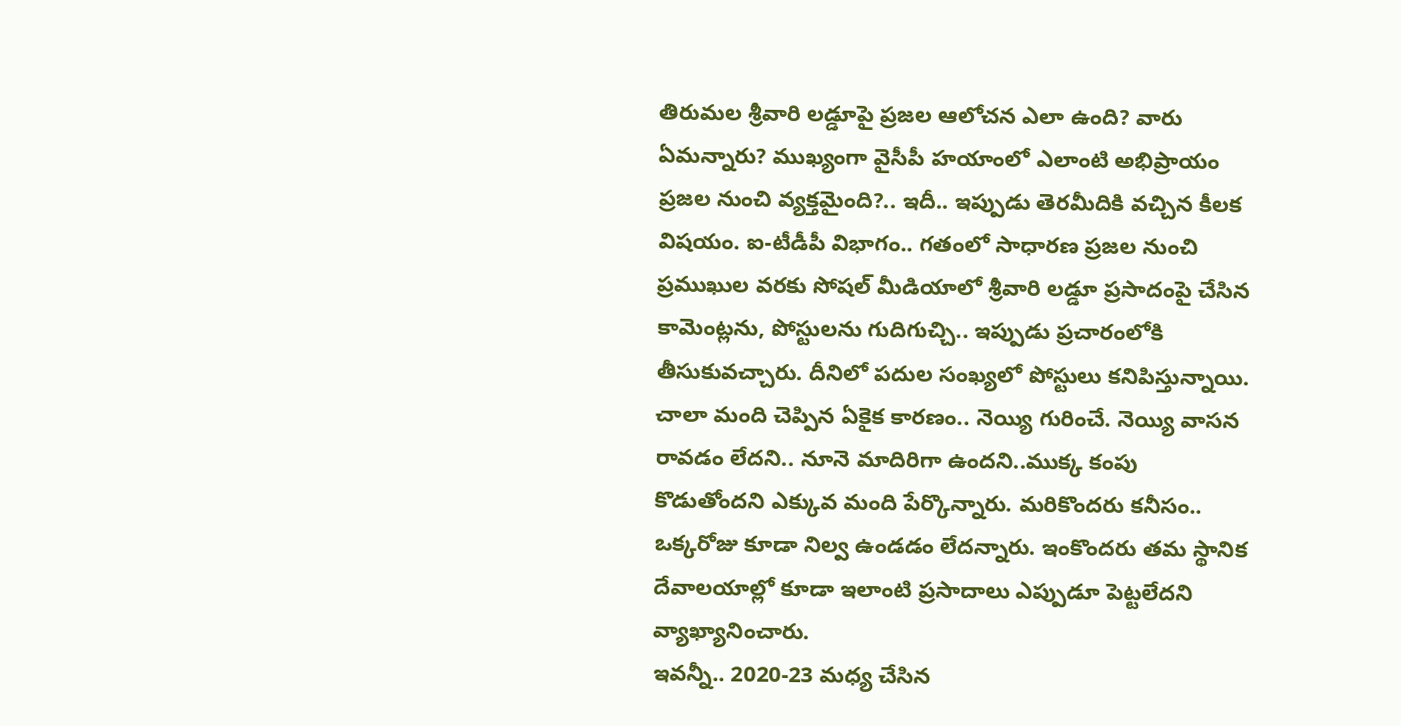తిరుమల శ్రీవారి లడ్డూపై ప్రజల ఆలోచన ఎలా ఉంది? వారు ఏమన్నారు? ముఖ్యంగా వైసీపీ హయాంలో ఎలాంటి అభిప్రాయం ప్రజల నుంచి వ్యక్తమైంది?.. ఇదీ.. ఇప్పుడు తెరమీదికి వచ్చిన కీలక విషయం. ఐ-టీడీపీ విభాగం.. గతంలో సాధారణ ప్రజల నుంచి ప్రముఖుల వరకు సోషల్ మీడియాలో శ్రీవారి లడ్డూ ప్రసాదంపై చేసిన కామెంట్లను, పోస్టులను గుదిగుచ్చి.. ఇప్పుడు ప్రచారంలోకి తీసుకువచ్చారు. దీనిలో పదుల సంఖ్యలో పోస్టులు కనిపిస్తున్నాయి.
చాలా మంది చెప్పిన ఏకైక కారణం.. నెయ్యి గురించే. నెయ్యి వాసన రావడం లేదని.. నూనె మాదిరిగా ఉందని..ముక్క కంపు కొడుతోందని ఎక్కువ మంది పేర్కొన్నారు. మరికొందరు కనీసం.. ఒక్కరోజు కూడా నిల్వ ఉండడం లేదన్నారు. ఇంకొందరు తమ స్థానిక దేవాలయాల్లో కూడా ఇలాంటి ప్రసాదాలు ఎప్పుడూ పెట్టలేదని వ్యాఖ్యానించారు.
ఇవన్నీ.. 2020-23 మధ్య చేసిన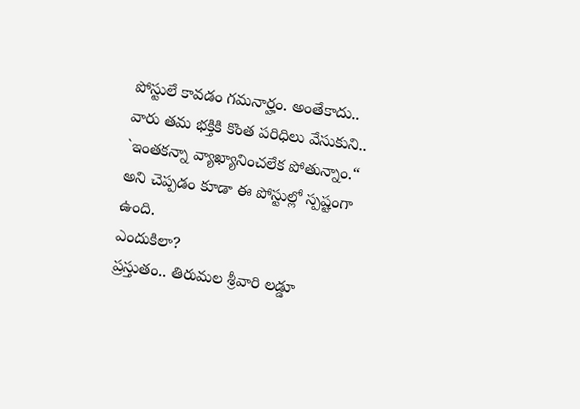పోస్టులే కావడం గమనార్హం. అంతేకాదు.. వారు తమ భక్తికి కొంత పరిధిలు వేసుకుని.. `ఇంతకన్నా వ్యాఖ్యానించలేక పోతున్నాం.“ అని చెప్పడం కూడా ఈ పోస్టుల్లో స్పష్టంగా ఉంది.
ఎందుకిలా?
ప్రస్తుతం.. తిరుమల శ్రీవారి లడ్డూ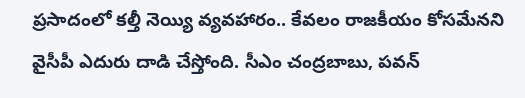ప్రసాదంలో కల్తీ నెయ్యి వ్యవహారం.. కేవలం రాజకీయం కోసమేనని వైసీపీ ఎదురు దాడి చేస్తోంది. సీఎం చంద్రబాబు, పవన్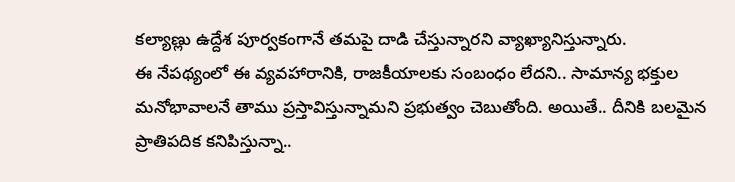కల్యాణ్లు ఉద్దేశ పూర్వకంగానే తమపై దాడి చేస్తున్నారని వ్యాఖ్యానిస్తున్నారు.
ఈ నేపథ్యంలో ఈ వ్యవహారానికి, రాజకీయాలకు సంబంధం లేదని.. సామాన్య భక్తుల మనోభావాలనే తాము ప్రస్తావిస్తున్నామని ప్రభుత్వం చెబుతోంది. అయితే.. దీనికి బలమైన ప్రాతిపదిక కనిపిస్తున్నా..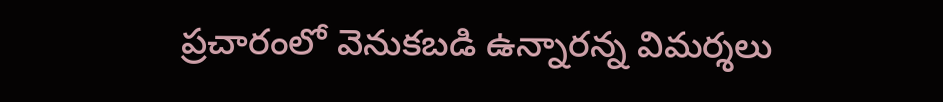ప్రచారంలో వెనుకబడి ఉన్నారన్న విమర్శలు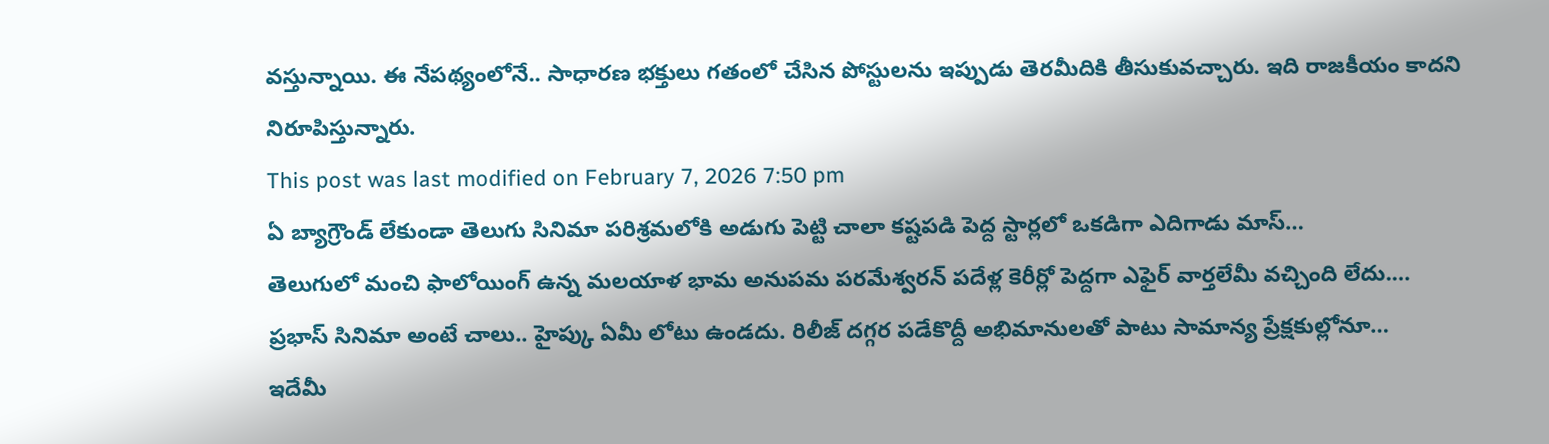వస్తున్నాయి. ఈ నేపథ్యంలోనే.. సాధారణ భక్తులు గతంలో చేసిన పోస్టులను ఇప్పుడు తెరమీదికి తీసుకువచ్చారు. ఇది రాజకీయం కాదని నిరూపిస్తున్నారు.
This post was last modified on February 7, 2026 7:50 pm
ఏ బ్యాగ్రౌండ్ లేకుండా తెలుగు సినిమా పరిశ్రమలోకి అడుగు పెట్టి చాలా కష్టపడి పెద్ద స్టార్లలో ఒకడిగా ఎదిగాడు మాస్…
తెలుగులో మంచి ఫాలోయింగ్ ఉన్న మలయాళ భామ అనుపమ పరమేశ్వరన్ పదేళ్ల కెరీర్లో పెద్దగా ఎఫైర్ వార్తలేమీ వచ్చింది లేదు.…
ప్రభాస్ సినిమా అంటే చాలు.. హైప్కు ఏమీ లోటు ఉండదు. రిలీజ్ దగ్గర పడేకొద్దీ అభిమానులతో పాటు సామాన్య ప్రేక్షకుల్లోనూ…
ఇదేమీ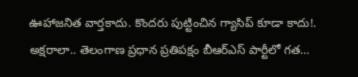ఊహాజనిత వార్తకాదు. కొందరు పుట్టించిన గ్యాసిప్ కూడా కాదు!. అక్షరాలా.. తెలంగాణ ప్రధాన ప్రతిపక్షం బీఆర్ఎస్ పార్టీలో గత…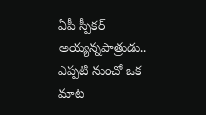ఏపీ స్పీకర్ అయ్యన్నపాత్రుడు.. ఎప్పటి నుంచో ఒక మాట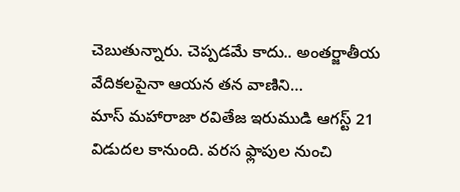చెబుతున్నారు. చెప్పడమే కాదు.. అంతర్జాతీయ వేదికలపైనా ఆయన తన వాణిని…
మాస్ మహారాజా రవితేజ ఇరుముడి ఆగస్ట్ 21 విడుదల కానుంది. వరస ఫ్లాపుల నుంచి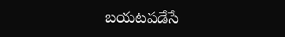బయటపడేసే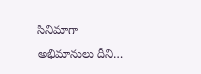సినిమాగా అభిమానులు దీని…